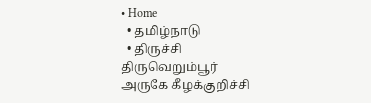• Home
  • தமிழ்நாடு
  • திருச்சி திருவெறும்பூர்  அருகே கீழக்குறிச்சி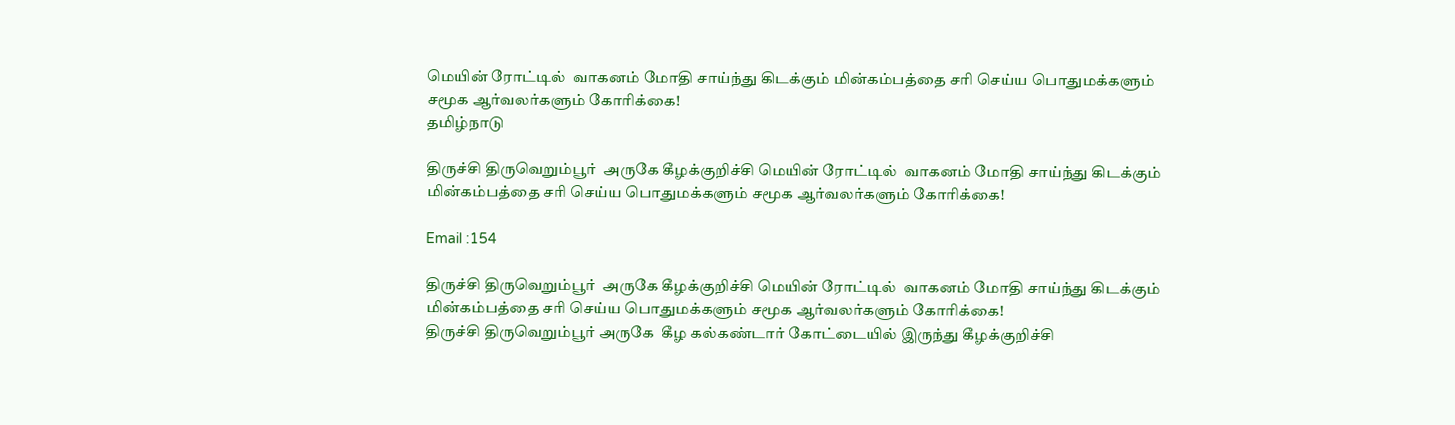மெயின் ரோட்டில்  வாகனம் மோதி சாய்ந்து கிடக்கும் மின்கம்பத்தை சரி செய்ய பொதுமக்களும் சமூக ஆர்வலர்களும் கோரிக்கை!
தமிழ்நாடு

திருச்சி திருவெறும்பூர்  அருகே கீழக்குறிச்சி மெயின் ரோட்டில்  வாகனம் மோதி சாய்ந்து கிடக்கும் மின்கம்பத்தை சரி செய்ய பொதுமக்களும் சமூக ஆர்வலர்களும் கோரிக்கை!

Email :154

திருச்சி திருவெறும்பூர்  அருகே கீழக்குறிச்சி மெயின் ரோட்டில்  வாகனம் மோதி சாய்ந்து கிடக்கும் மின்கம்பத்தை சரி செய்ய பொதுமக்களும் சமூக ஆர்வலர்களும் கோரிக்கை!
திருச்சி திருவெறும்பூர் அருகே  கீழ கல்கண்டார் கோட்டையில் இருந்து கீழக்குறிச்சி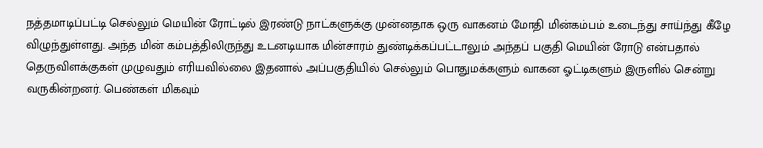நத்தமாடிப்பட்டி செல்லும் மெயின் ரோட்டில் இரண்டு நாட்களுக்கு முன்னதாக ஒரு வாகனம் மோதி மின்கம்பம் உடைந்து சாய்ந்து கீழே விழுந்துள்ளது. அந்த மின் கம்பத்திலிருந்து உடனடியாக மின்சாரம் துண்டிக்கப்பட்டாலும் அந்தப் பகுதி மெயின் ரோடு என்பதால் தெருவிளக்குகள் முழுவதும் எரியவில்லை இதனால் அப்பகுதியில் செல்லும் பொதுமக்களும் வாகன ஓட்டிகளும் இருளில் சென்று வருகின்றனர். பெண்கள் மிகவும்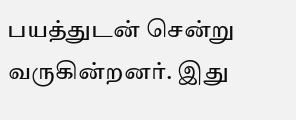பயத்துடன் சென்று வருகின்றனர். இது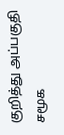குறித்து அப்பகுதி சமூக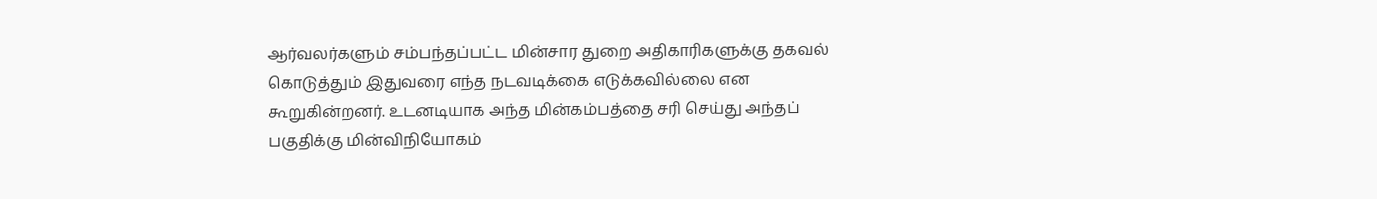ஆர்வலர்களும் சம்பந்தப்பட்ட மின்சார துறை அதிகாரிகளுக்கு தகவல் கொடுத்தும் இதுவரை எந்த நடவடிக்கை எடுக்கவில்லை என கூறுகின்றனர். உடனடியாக அந்த மின்கம்பத்தை சரி செய்து அந்தப் பகுதிக்கு மின்விநியோகம்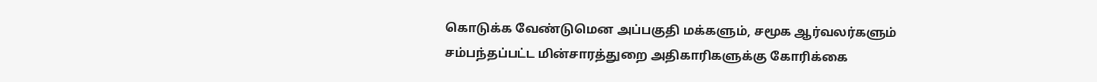கொடுக்க வேண்டுமென அப்பகுதி மக்களும், சமூக ஆர்வலர்களும் சம்பந்தப்பட்ட மின்சாரத்துறை அதிகாரிகளுக்கு கோரிக்கை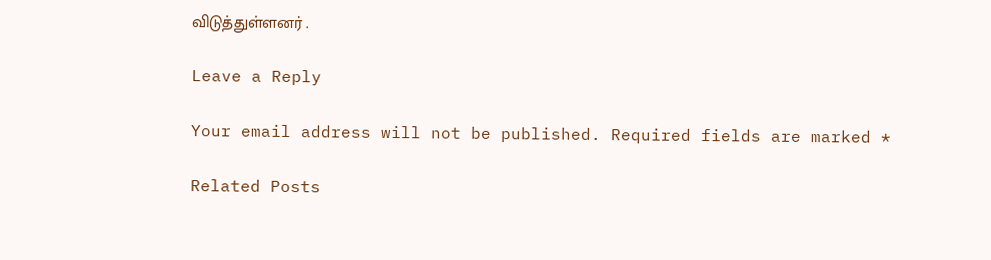விடுத்துள்ளனர் .

Leave a Reply

Your email address will not be published. Required fields are marked *

Related Posts